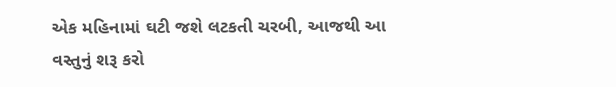એક મહિનામાં ઘટી જશે લટકતી ચરબી, આજથી આ વસ્તુનું શરૂ કરો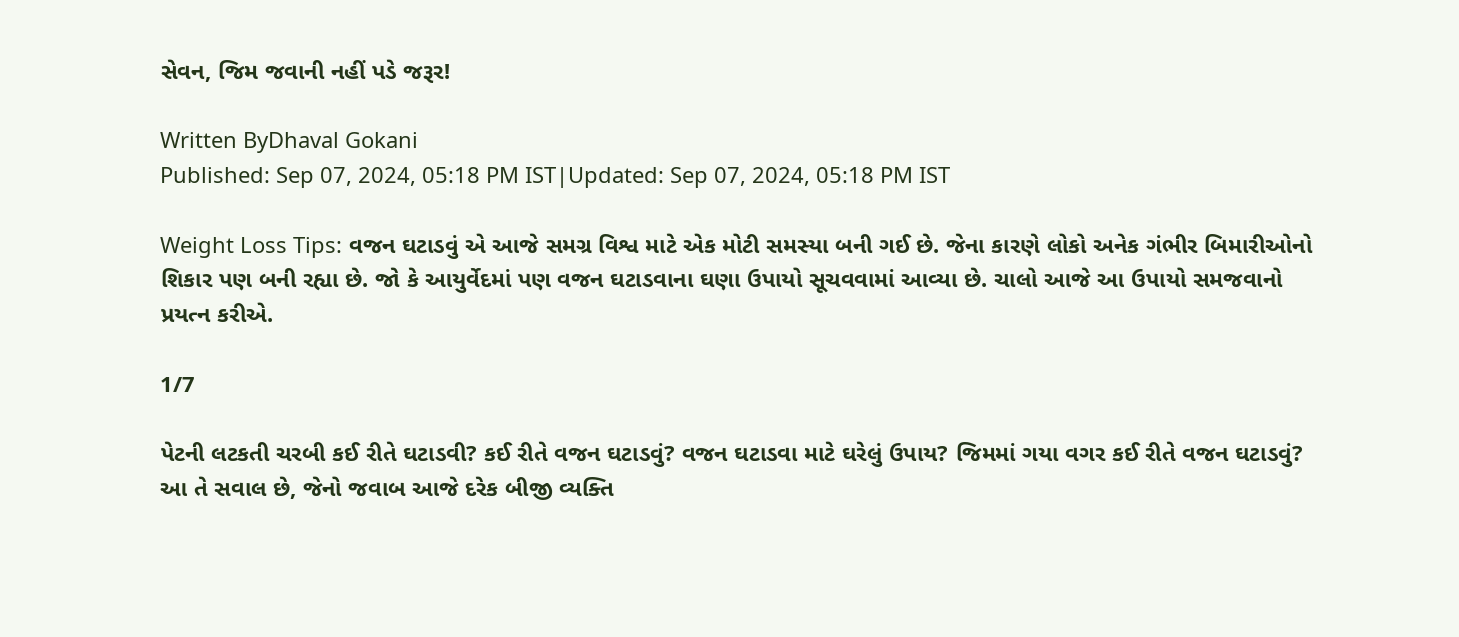સેવન, જિમ જવાની નહીં પડે જરૂર!

Written ByDhaval Gokani
Published: Sep 07, 2024, 05:18 PM IST|Updated: Sep 07, 2024, 05:18 PM IST

Weight Loss Tips: વજન ઘટાડવું એ આજે સમગ્ર વિશ્વ માટે એક મોટી સમસ્યા બની ગઈ છે. જેના કારણે લોકો અનેક ગંભીર બિમારીઓનો શિકાર પણ બની રહ્યા છે. જો કે આયુર્વેદમાં પણ વજન ઘટાડવાના ઘણા ઉપાયો સૂચવવામાં આવ્યા છે. ચાલો આજે આ ઉપાયો સમજવાનો પ્રયત્ન કરીએ.

1/7

પેટની લટકતી ચરબી કઈ રીતે ઘટાડવી? કઈ રીતે વજન ઘટાડવું? વજન ઘટાડવા માટે ઘરેલું ઉપાય? જિમમાં ગયા વગર કઈ રીતે વજન ઘટાડવું? આ તે સવાલ છે, જેનો જવાબ આજે દરેક બીજી વ્યક્તિ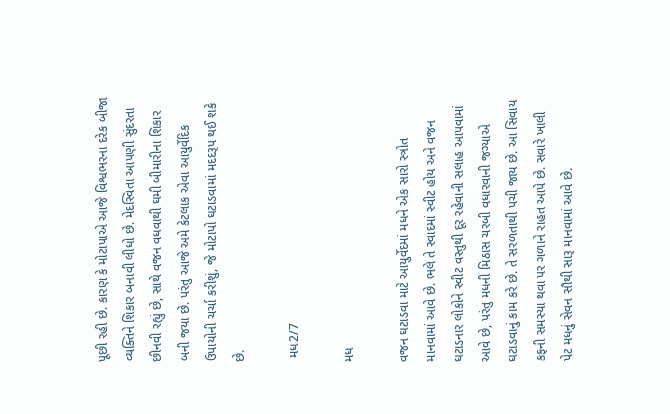પૂછી રહી છે. કારણ કે મોટાપાએ આજે વિશ્વભરના દરેક બીજા વ્યક્તિને શિકાર બનાવી લીધો છે. મેદસ્વિતા આપણી સુંદરતા છીનવી રહ્યું છે, સાથે વજન વધવાથી ઘમી બીમારીના શિકાર બની જયા છે. પરંતુ આજે અમે કેટલાક એવા આયુર્વેદિક ઉપાયોની ચર્ચા કરીશું, જે મોટાપો ઘટાડવામાં મદદરૂપ થઈ શકે છે.

 મધ2/7

મધ

વજન ઘટાડવા માટે આયુર્વેદમાં મધને એક સારો સ્ત્રોત માનવામાં આવે છે. ભલે તે સ્વાદમાં સ્વીટ હોય અને વજન ઘટાડનાર લોકોને સ્વીટ વસ્તુથી દૂર રહેવાની સલાહ આપવામાં આવે છે, પરંતુ મધની મિઠાસ ચરબી વધારવાની જગ્યાએ ઘટાડવાનું કામ કરે છે. તે સરળતાથી પચી જાય છે. આ સિવાય કફની સમસ્યા થવા પર ગળાને રાહત આપે છે. સવારે ખાલી પેટ મધનું સેવન સૌથી સારૂ માનવામાં આવે છે.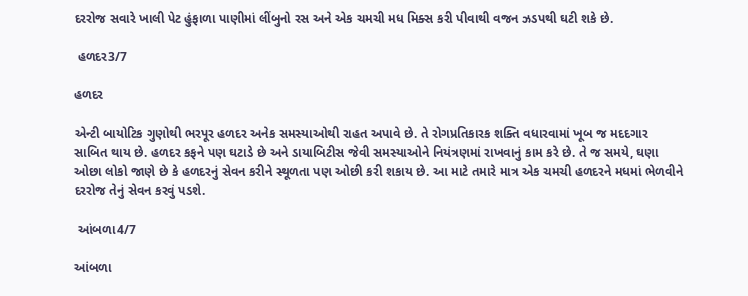દરરોજ સવારે ખાલી પેટ હુંફાળા પાણીમાં લીંબુનો રસ અને એક ચમચી મધ મિક્સ કરી પીવાથી વજન ઝડપથી ઘટી શકે છે.

 હળદર3/7

હળદર

એન્ટી બાયોટિક ગુણોથી ભરપૂર હળદર અનેક સમસ્યાઓથી રાહત અપાવે છે. તે રોગપ્રતિકારક શક્તિ વધારવામાં ખૂબ જ મદદગાર સાબિત થાય છે. હળદર કફને પણ ઘટાડે છે અને ડાયાબિટીસ જેવી સમસ્યાઓને નિયંત્રણમાં રાખવાનું કામ કરે છે. તે જ સમયે, ઘણા ઓછા લોકો જાણે છે કે હળદરનું સેવન કરીને સ્થૂળતા પણ ઓછી કરી શકાય છે. આ માટે તમારે માત્ર એક ચમચી હળદરને મધમાં ભેળવીને દરરોજ તેનું સેવન કરવું પડશે.

 આંબળા4/7

આંબળા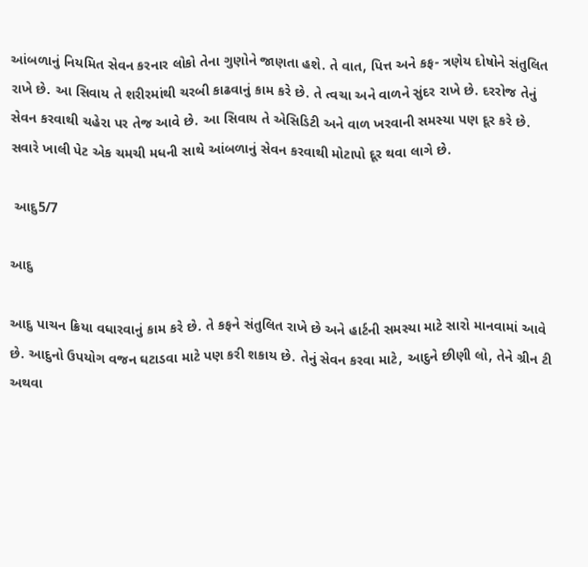આંબળાનું નિયમિત સેવન કરનાર લોકો તેના ગુણોને જાણતા હશે. તે વાત, પિત્ત અને કફ- ત્રણેય દોષોને સંતુલિત રાખે છે. આ સિવાય તે શરીરમાંથી ચરબી કાઢવાનું કામ કરે છે. તે ત્વચા અને વાળને સુંદર રાખે છે. દરરોજ તેનું સેવન કરવાથી ચહેરા પર તેજ આવે છે. આ સિવાય તે એસિડિટી અને વાળ ખરવાની સમસ્યા પણ દૂર કરે છે. સવારે ખાલી પેટ એક ચમચી મધની સાથે આંબળાનું સેવન કરવાથી મોટાપો દૂર થવા લાગે છે.

 આદુ5/7

આદુ

આદુ પાચન ક્રિયા વધારવાનું કામ કરે છે. તે કફને સંતુલિત રાખે છે અને હાર્ટની સમસ્યા માટે સારો માનવામાં આવે છે. આદુનો ઉપયોગ વજન ઘટાડવા માટે પણ કરી શકાય છે. તેનું સેવન કરવા માટે, આદુને છીણી લો, તેને ગ્રીન ટી અથવા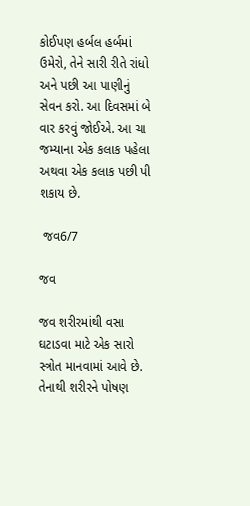કોઈપણ હર્બલ હર્બમાં ઉમેરો, તેને સારી રીતે રાંધો અને પછી આ પાણીનું સેવન કરો. આ દિવસમાં બે વાર કરવું જોઈએ. આ ચા જમ્યાના એક કલાક પહેલા અથવા એક કલાક પછી પી શકાય છે.

 જવ6/7

જવ

જવ શરીરમાંથી વસા ઘટાડવા માટે એક સારો સ્ત્રોત માનવામાં આવે છે. તેનાથી શરીરને પોષણ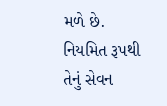મળે છે. નિયમિત રૂપથી તેનું સેવન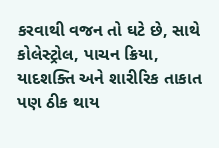કરવાથી વજન તો ઘટે છે, સાથે કોલેસ્ટ્રોલ, પાચન ક્રિયા, યાદશક્તિ અને શારીરિક તાકાત પણ ઠીક થાય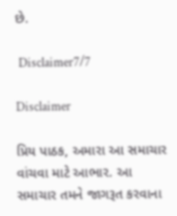છે.

 Disclaimer7/7

Disclaimer

પ્રિય પાઠક, અમારા આ સમાચાર વાંચવા માટે આભાર. આ સમાચાર તમને જાગરૂત કરવાના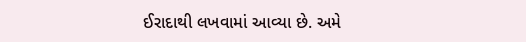ઈરાદાથી લખવામાં આવ્યા છે. અમે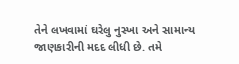તેને લખવામાં ઘરેલુ નુસ્ખા અને સામાન્ય જાણકારીની મદદ લીધી છે. તમે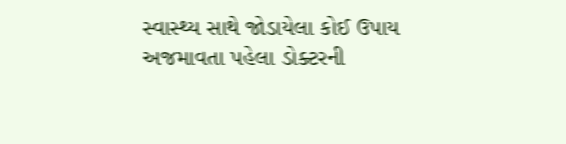સ્વાસ્થ્ય સાથે જોડાયેલા કોઈ ઉપાય અજમાવતા પહેલા ડોક્ટરની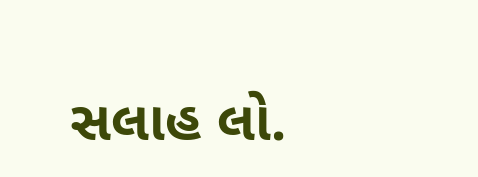સલાહ લો.